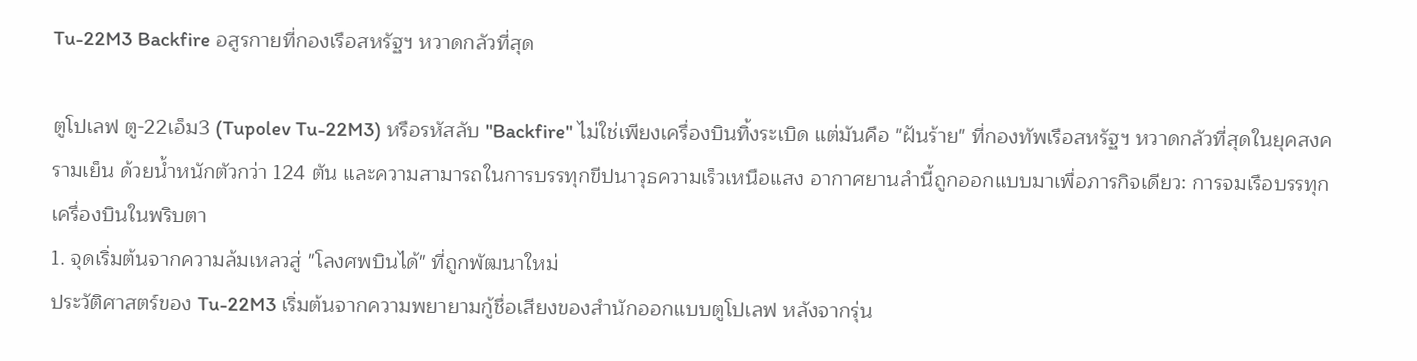Tu-22M3 Backfire อสูรกายที่กองเรือสหรัฐฯ หวาดกลัวที่สุด

ตูโปเลฟ ตู-22เอ็ม3 (Tupolev Tu-22M3) หรือรหัสลับ "Backfire" ไม่ใช่เพียงเครื่องบินทิ้งระเบิด แต่มันคือ "ฝันร้าย" ที่กองทัพเรือสหรัฐฯ หวาดกลัวที่สุดในยุคสงครามเย็น ด้วยน้ำหนักตัวกว่า 124 ตัน และความสามารถในการบรรทุกขีปนาวุธความเร็วเหนือแสง อากาศยานลำนี้ถูกออกแบบมาเพื่อภารกิจเดียว: การจมเรือบรรทุกเครื่องบินในพริบตา
1. จุดเริ่มต้นจากความล้มเหลวสู่ "โลงศพบินได้" ที่ถูกพัฒนาใหม่
ประวัติศาสตร์ของ Tu-22M3 เริ่มต้นจากความพยายามกู้ชื่อเสียงของสำนักออกแบบตูโปเลฟ หลังจากรุ่น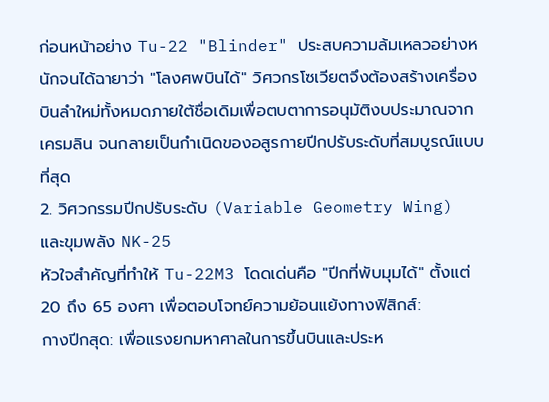ก่อนหน้าอย่าง Tu-22 "Blinder" ประสบความล้มเหลวอย่างหนักจนได้ฉายาว่า "โลงศพบินได้" วิศวกรโซเวียตจึงต้องสร้างเครื่องบินลำใหม่ทั้งหมดภายใต้ชื่อเดิมเพื่อตบตาการอนุมัติงบประมาณจากเครมลิน จนกลายเป็นกำเนิดของอสูรกายปีกปรับระดับที่สมบูรณ์แบบที่สุด
2. วิศวกรรมปีกปรับระดับ (Variable Geometry Wing) และขุมพลัง NK-25
หัวใจสำคัญที่ทำให้ Tu-22M3 โดดเด่นคือ "ปีกที่พับมุมได้" ตั้งแต่ 20 ถึง 65 องศา เพื่อตอบโจทย์ความย้อนแย้งทางฟิสิกส์:
กางปีกสุด: เพื่อแรงยกมหาศาลในการขึ้นบินและประห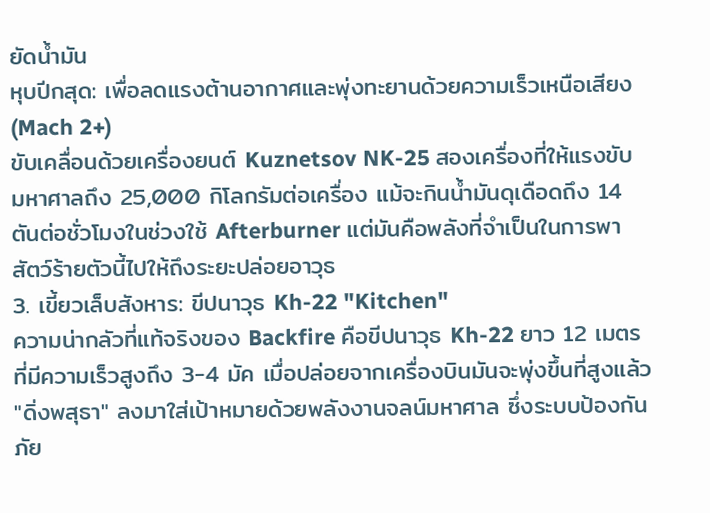ยัดน้ำมัน
หุบปีกสุด: เพื่อลดแรงต้านอากาศและพุ่งทะยานด้วยความเร็วเหนือเสียง (Mach 2+)
ขับเคลื่อนด้วยเครื่องยนต์ Kuznetsov NK-25 สองเครื่องที่ให้แรงขับมหาศาลถึง 25,000 กิโลกรัมต่อเครื่อง แม้จะกินน้ำมันดุเดือดถึง 14 ตันต่อชั่วโมงในช่วงใช้ Afterburner แต่มันคือพลังที่จำเป็นในการพาสัตว์ร้ายตัวนี้ไปให้ถึงระยะปล่อยอาวุธ
3. เขี้ยวเล็บสังหาร: ขีปนาวุธ Kh-22 "Kitchen"
ความน่ากลัวที่แท้จริงของ Backfire คือขีปนาวุธ Kh-22 ยาว 12 เมตร ที่มีความเร็วสูงถึง 3-4 มัค เมื่อปล่อยจากเครื่องบินมันจะพุ่งขึ้นที่สูงแล้ว "ดิ่งพสุธา" ลงมาใส่เป้าหมายด้วยพลังงานจลน์มหาศาล ซึ่งระบบป้องกันภัย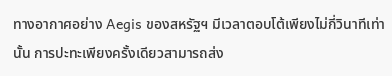ทางอากาศอย่าง Aegis ของสหรัฐฯ มีเวลาตอบโต้เพียงไม่กี่วินาทีเท่านั้น การปะทะเพียงครั้งเดียวสามารถส่ง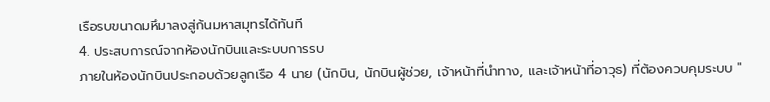เรือรบขนาดมหึมาลงสู่ก้นมหาสมุทรได้ทันที
4. ประสบการณ์จากห้องนักบินและระบบการรบ
ภายในห้องนักบินประกอบด้วยลูกเรือ 4 นาย (นักบิน, นักบินผู้ช่วย, เจ้าหน้าที่นำทาง, และเจ้าหน้าที่อาวุธ) ที่ต้องควบคุมระบบ "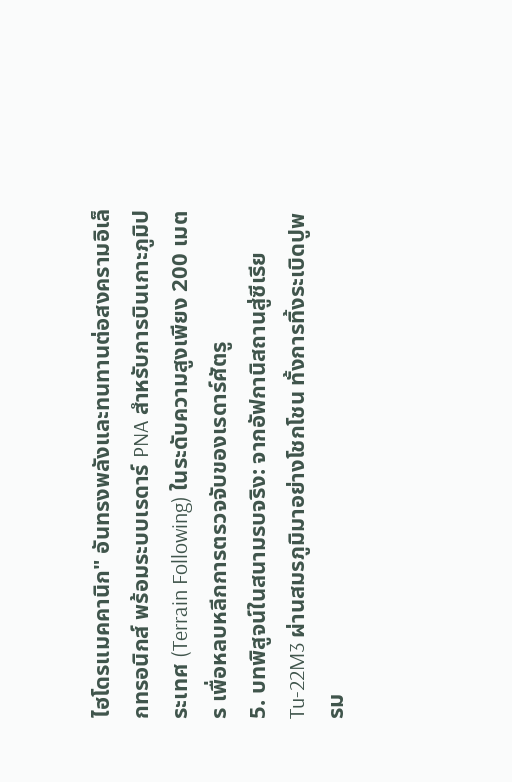ไฮโดรแมคคานิก" อันทรงพลังและทนทานต่อสงครามอิเล็กทรอนิกส์ พร้อมระบบเรดาร์ PNA สำหรับการบินเกาะภูมิประเทศ (Terrain Following) ในระดับความสูงเพียง 200 เมตร เพื่อหลบหลีกการตรวจจับของเรดาร์ศัตรู
5. บทพิสูจน์ในสนามรบจริง: จากอัฟกานิสถานสู่ซีเรีย
Tu-22M3 ผ่านสมรภูมิมาอย่างโชกโชน ทั้งการทิ้งระเบิดปูพรม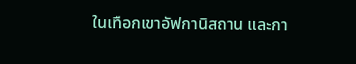ในเทือกเขาอัฟกานิสถาน และกา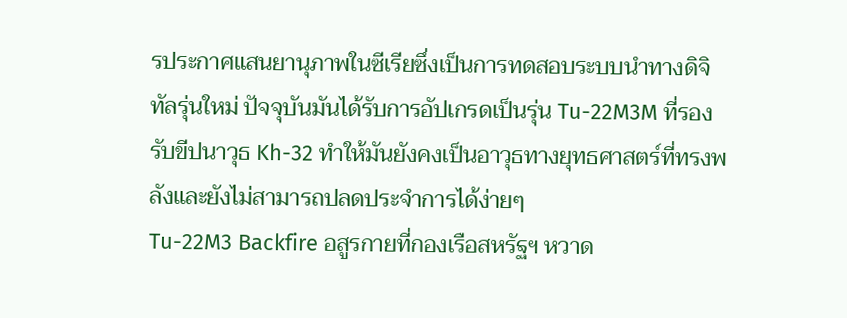รประกาศแสนยานุภาพในซีเรียซึ่งเป็นการทดสอบระบบนำทางดิจิทัลรุ่นใหม่ ปัจจุบันมันได้รับการอัปเกรดเป็นรุ่น Tu-22M3M ที่รองรับขีปนาวุธ Kh-32 ทำให้มันยังคงเป็นอาวุธทางยุทธศาสตร์ที่ทรงพลังและยังไม่สามารถปลดประจำการได้ง่ายๆ
Tu-22M3 Backfire อสูรกายที่กองเรือสหรัฐฯ หวาด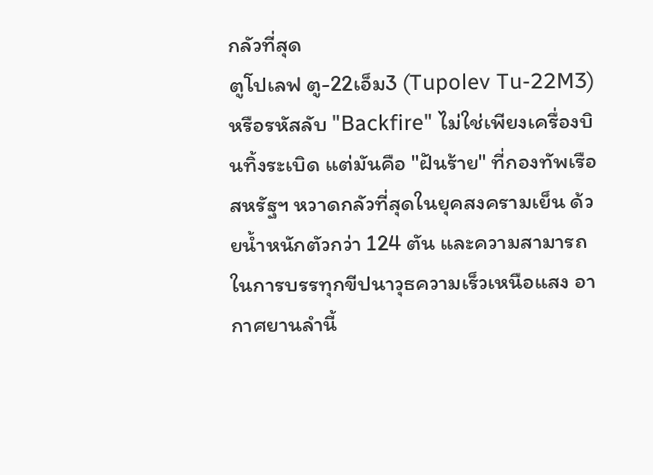กลัวที่สุด
ตูโปเลฟ ตู-22เอ็ม3 (Tupolev Tu-22M3) หรือรหัสลับ "Backfire" ไม่ใช่เพียงเครื่องบินทิ้งระเบิด แต่มันคือ "ฝันร้าย" ที่กองทัพเรือสหรัฐฯ หวาดกลัวที่สุดในยุคสงครามเย็น ด้วยน้ำหนักตัวกว่า 124 ตัน และความสามารถในการบรรทุกขีปนาวุธความเร็วเหนือแสง อากาศยานลำนี้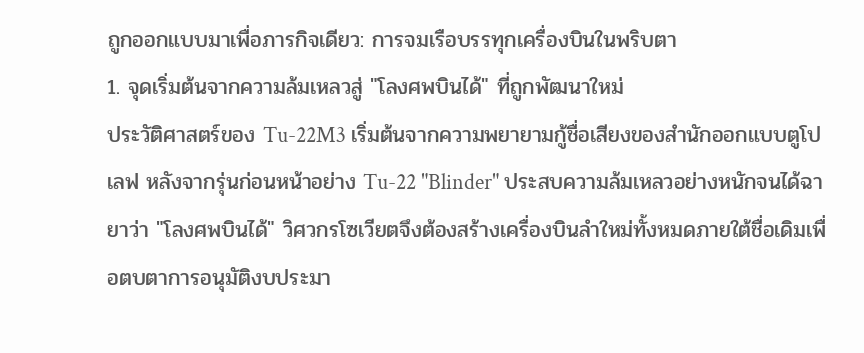ถูกออกแบบมาเพื่อภารกิจเดียว: การจมเรือบรรทุกเครื่องบินในพริบตา
1. จุดเริ่มต้นจากความล้มเหลวสู่ "โลงศพบินได้" ที่ถูกพัฒนาใหม่
ประวัติศาสตร์ของ Tu-22M3 เริ่มต้นจากความพยายามกู้ชื่อเสียงของสำนักออกแบบตูโปเลฟ หลังจากรุ่นก่อนหน้าอย่าง Tu-22 "Blinder" ประสบความล้มเหลวอย่างหนักจนได้ฉายาว่า "โลงศพบินได้" วิศวกรโซเวียตจึงต้องสร้างเครื่องบินลำใหม่ทั้งหมดภายใต้ชื่อเดิมเพื่อตบตาการอนุมัติงบประมา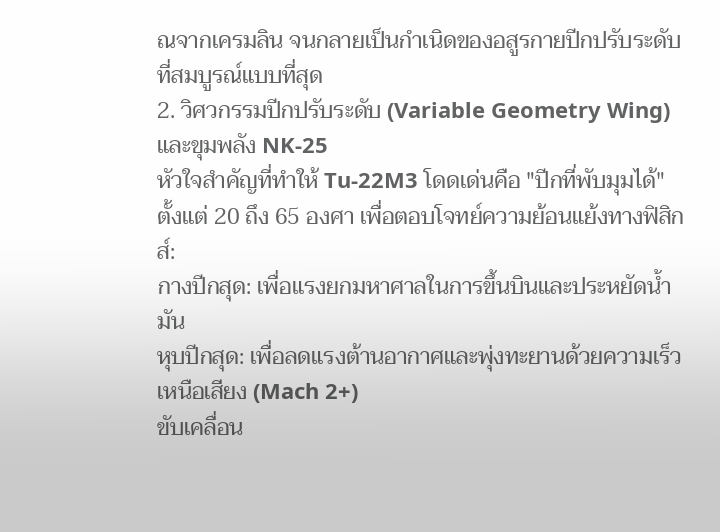ณจากเครมลิน จนกลายเป็นกำเนิดของอสูรกายปีกปรับระดับที่สมบูรณ์แบบที่สุด
2. วิศวกรรมปีกปรับระดับ (Variable Geometry Wing) และขุมพลัง NK-25
หัวใจสำคัญที่ทำให้ Tu-22M3 โดดเด่นคือ "ปีกที่พับมุมได้" ตั้งแต่ 20 ถึง 65 องศา เพื่อตอบโจทย์ความย้อนแย้งทางฟิสิกส์:
กางปีกสุด: เพื่อแรงยกมหาศาลในการขึ้นบินและประหยัดน้ำมัน
หุบปีกสุด: เพื่อลดแรงต้านอากาศและพุ่งทะยานด้วยความเร็วเหนือเสียง (Mach 2+)
ขับเคลื่อน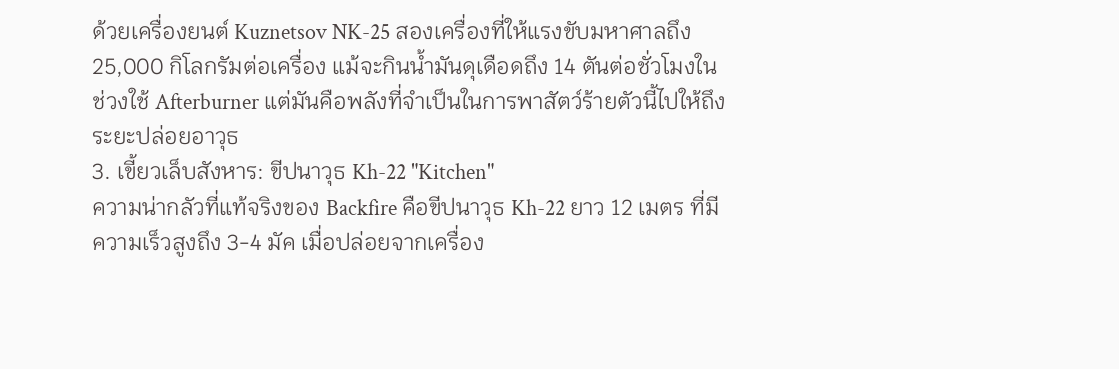ด้วยเครื่องยนต์ Kuznetsov NK-25 สองเครื่องที่ให้แรงขับมหาศาลถึง 25,000 กิโลกรัมต่อเครื่อง แม้จะกินน้ำมันดุเดือดถึง 14 ตันต่อชั่วโมงในช่วงใช้ Afterburner แต่มันคือพลังที่จำเป็นในการพาสัตว์ร้ายตัวนี้ไปให้ถึงระยะปล่อยอาวุธ
3. เขี้ยวเล็บสังหาร: ขีปนาวุธ Kh-22 "Kitchen"
ความน่ากลัวที่แท้จริงของ Backfire คือขีปนาวุธ Kh-22 ยาว 12 เมตร ที่มีความเร็วสูงถึง 3-4 มัค เมื่อปล่อยจากเครื่อง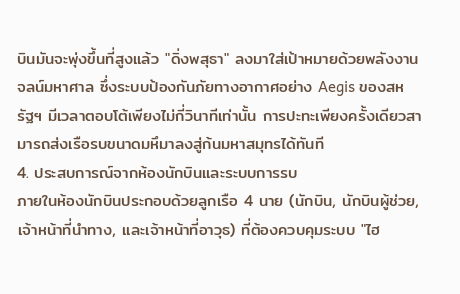บินมันจะพุ่งขึ้นที่สูงแล้ว "ดิ่งพสุธา" ลงมาใส่เป้าหมายด้วยพลังงานจลน์มหาศาล ซึ่งระบบป้องกันภัยทางอากาศอย่าง Aegis ของสหรัฐฯ มีเวลาตอบโต้เพียงไม่กี่วินาทีเท่านั้น การปะทะเพียงครั้งเดียวสามารถส่งเรือรบขนาดมหึมาลงสู่ก้นมหาสมุทรได้ทันที
4. ประสบการณ์จากห้องนักบินและระบบการรบ
ภายในห้องนักบินประกอบด้วยลูกเรือ 4 นาย (นักบิน, นักบินผู้ช่วย, เจ้าหน้าที่นำทาง, และเจ้าหน้าที่อาวุธ) ที่ต้องควบคุมระบบ "ไฮ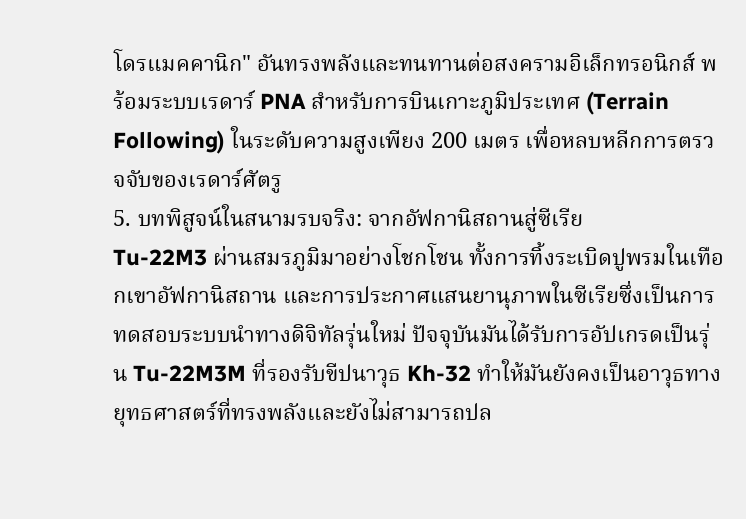โดรแมคคานิก" อันทรงพลังและทนทานต่อสงครามอิเล็กทรอนิกส์ พร้อมระบบเรดาร์ PNA สำหรับการบินเกาะภูมิประเทศ (Terrain Following) ในระดับความสูงเพียง 200 เมตร เพื่อหลบหลีกการตรวจจับของเรดาร์ศัตรู
5. บทพิสูจน์ในสนามรบจริง: จากอัฟกานิสถานสู่ซีเรีย
Tu-22M3 ผ่านสมรภูมิมาอย่างโชกโชน ทั้งการทิ้งระเบิดปูพรมในเทือกเขาอัฟกานิสถาน และการประกาศแสนยานุภาพในซีเรียซึ่งเป็นการทดสอบระบบนำทางดิจิทัลรุ่นใหม่ ปัจจุบันมันได้รับการอัปเกรดเป็นรุ่น Tu-22M3M ที่รองรับขีปนาวุธ Kh-32 ทำให้มันยังคงเป็นอาวุธทางยุทธศาสตร์ที่ทรงพลังและยังไม่สามารถปล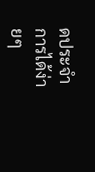ดประจำการได้ง่ายๆ